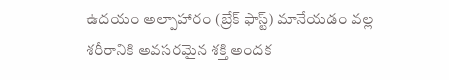ఉదయం అల్పాహారం (బ్రేక్ ఫాస్ట్) మానేయడం వల్ల శరీరానికి అవసరమైన శక్తి అందక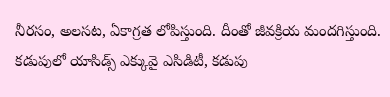నీరసం, అలసట, ఏకాగ్రత లోపిస్తుంది. దీంతో జీవక్రియ మందగిస్తుంది. కడుపులో యాసిడ్స్ ఎక్కువై ఎసిడిటీ, కడుపు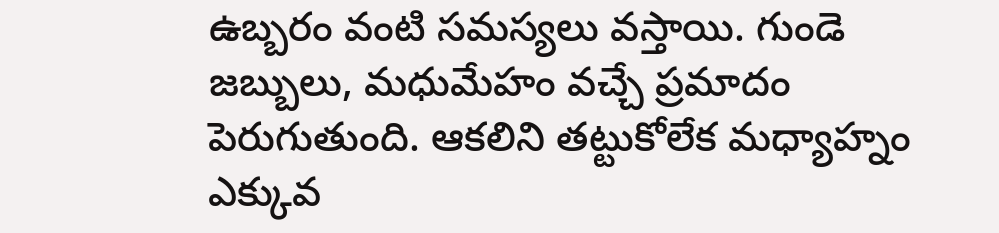ఉబ్బరం వంటి సమస్యలు వస్తాయి. గుండె జబ్బులు, మధుమేహం వచ్చే ప్రమాదం పెరుగుతుంది. ఆకలిని తట్టుకోలేక మధ్యాహ్నం ఎక్కువ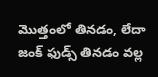మొత్తంలో తినడం, లేదా జంక్ ఫుడ్స్ తినడం వల్ల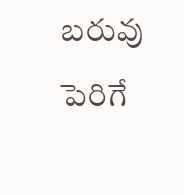బరువు పెరిగే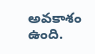అవకాశం ఉంది.